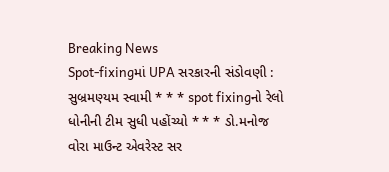Breaking News
Spot-fixingમાં UPA સરકારની સંડોવણી : સુબ્રમણ્યમ સ્વામી * * * spot fixingનો રેલો ધોનીની ટીમ સુધી પહોંચ્યો * * * ડો.મનોજ વોરા માઉન્ટ એવરેસ્ટ સર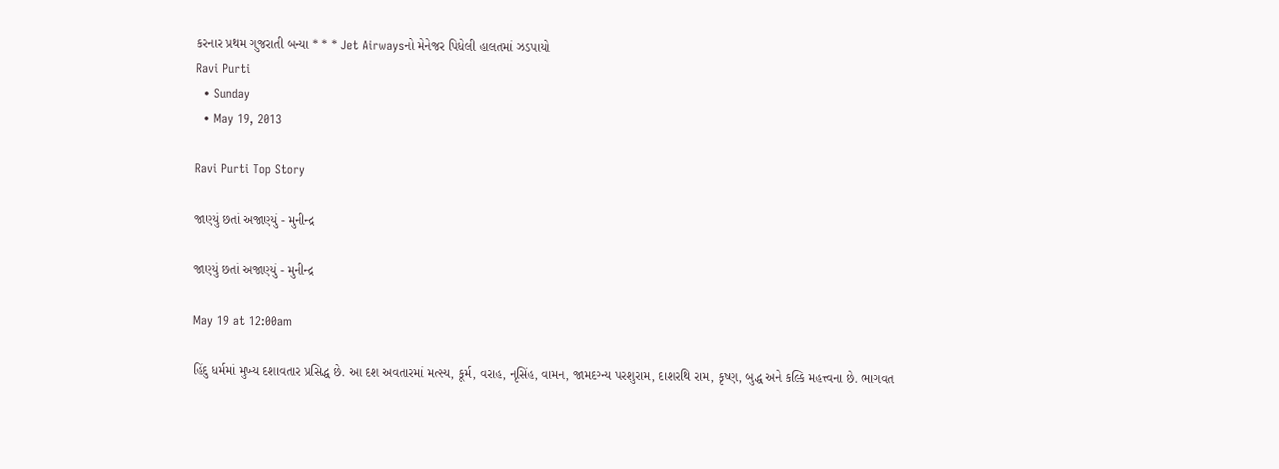કરનાર પ્રથમ ગુજરાતી બન્યા * * * Jet Airwaysનો મેનેજર પિધેલી હાલતમાં ઝડપાયો
Ravi Purti
  • Sunday
  • May 19, 2013

Ravi Purti Top Story

જાણ્યું છતાં અજાણ્યું - મુનીન્દ્ર

જાણ્યું છતાં અજાણ્યું - મુનીન્દ્ર

May 19 at 12:00am

હિંદુ ધર્મમાં મુખ્ય દશાવતાર પ્રસિદ્ધ છે. આ દશ અવતારમાં મત્સ્ય, કૂર્મ, વરાહ, નૃસિંહ, વામન, જામદગ્ન્ય પરશુરામ, દાશરથિ રામ, કૃષ્ણ, બુદ્ધ અને કલ્કિ મહત્ત્વના છે. ભાગવત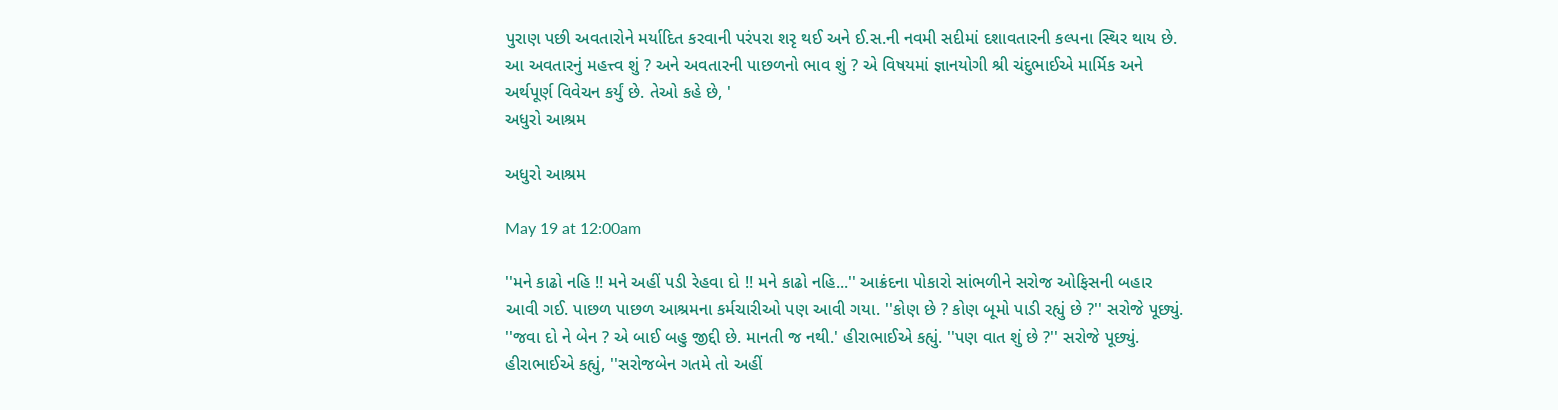પુરાણ પછી અવતારોને મર્યાદિત કરવાની પરંપરા શરૃ થઈ અને ઈ.સ.ની નવમી સદીમાં દશાવતારની કલ્પના સ્થિર થાય છે. આ અવતારનું મહત્ત્વ શું ? અને અવતારની પાછળનો ભાવ શું ? એ વિષયમાં જ્ઞાનયોગી શ્રી ચંદુભાઈએ માર્મિક અને અર્થપૂર્ણ વિવેચન કર્યું છે. તેઓ કહે છે, '
અધુરો આશ્રમ

અધુરો આશ્રમ

May 19 at 12:00am

''મને કાઢો નહિ !! મને અહીં પડી રેહવા દો !! મને કાઢો નહિ...'' આક્રંદના પોકારો સાંભળીને સરોજ ઓફિસની બહાર આવી ગઈ. પાછળ પાછળ આશ્રમના કર્મચારીઓ પણ આવી ગયા. ''કોણ છે ? કોણ બૂમો પાડી રહ્યું છે ?'' સરોજે પૂછ્યું. ''જવા દો ને બેન ? એ બાઈ બહુ જીદ્દી છે. માનતી જ નથી.' હીરાભાઈએ કહ્યું. ''પણ વાત શું છે ?'' સરોજે પૂછ્યું. હીરાભાઈએ કહ્યું, ''સરોજબેન ગતમે તો અહીં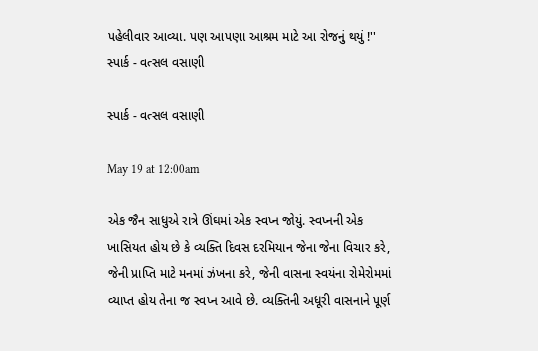પહેલીવાર આવ્યા. પણ આપણા આશ્રમ માટે આ રોજનું થયું !''
સ્પાર્ક - વત્સલ વસાણી

સ્પાર્ક - વત્સલ વસાણી

May 19 at 12:00am

એક જૈન સાધુએ રાત્રે ઊંઘમાં એક સ્વપ્ન જોયું. સ્વપ્નની એક ખાસિયત હોય છે કે વ્યક્તિ દિવસ દરમિયાન જેના જેના વિચાર કરે, જેની પ્રાપ્તિ માટે મનમાં ઝંખના કરે, જેની વાસના સ્વયંના રોમેરોમમાં વ્યાપ્ત હોય તેના જ સ્વપ્ન આવે છે. વ્યક્તિની અધૂરી વાસનાને પૂર્ણ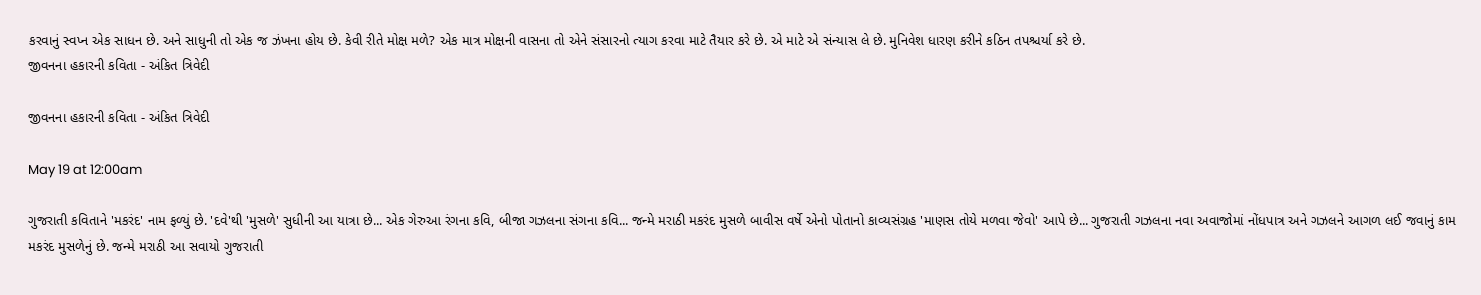કરવાનું સ્વપ્ન એક સાધન છે. અને સાધુની તો એક જ ઝંખના હોય છે. કેવી રીતે મોક્ષ મળે? એક માત્ર મોક્ષની વાસના તો એને સંસારનો ત્યાગ કરવા માટે તૈયાર કરે છે. એ માટે એ સંન્યાસ લે છે. મુનિવેશ ધારણ કરીને કઠિન તપશ્ચર્યા કરે છે.
જીવનના હકારની કવિતા - અંકિત ત્રિવેદી

જીવનના હકારની કવિતા - અંકિત ત્રિવેદી

May 19 at 12:00am

ગુજરાતી કવિતાને 'મકરંદ' નામ ફળ્યું છે. 'દવે'થી 'મુસળે' સુધીની આ યાત્રા છે... એક ગેરુઆ રંગના કવિ, બીજા ગઝલના સંગના કવિ... જન્મે મરાઠી મકરંદ મુસળે બાવીસ વર્ષે એનો પોતાનો કાવ્યસંગ્રહ 'માણસ તોયે મળવા જેવો' આપે છે... ગુજરાતી ગઝલના નવા અવાજોમાં નોંધપાત્ર અને ગઝલને આગળ લઈ જવાનું કામ મકરંદ મુસળેનું છે. જન્મે મરાઠી આ સવાયો ગુજરાતી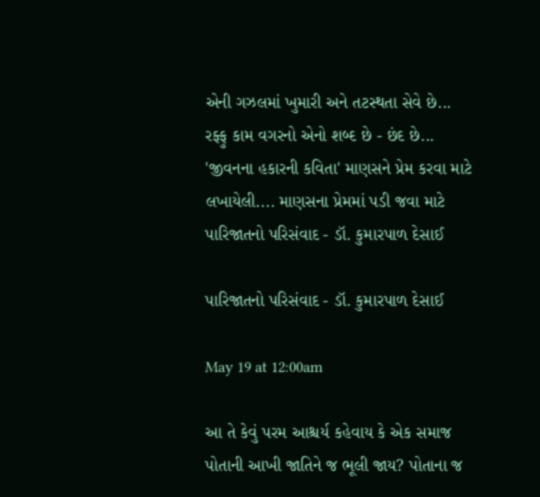એની ગઝલમાં ખુમારી અને તટસ્થતા સેવે છે... રફ્ફુ કામ વગરનો એનો શબ્દ છે - છંદ છે... 'જીવનના હકારની કવિતા' માણસને પ્રેમ કરવા માટે લખાયેલી.... માણસના પ્રેમમાં પડી જવા માટે
પારિજાતનો પરિસંવાદ - ડૉ. કુમારપાળ દેસાઈ

પારિજાતનો પરિસંવાદ - ડૉ. કુમારપાળ દેસાઈ

May 19 at 12:00am

આ તે કેવું પરમ આશ્ચર્ય કહેવાય કે એક સમાજ પોતાની આખી જાતિને જ ભૂલી જાય? પોતાના જ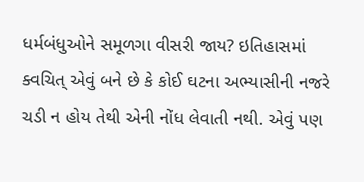ધર્મબંધુઓને સમૂળગા વીસરી જાય? ઇતિહાસમાં ક્વચિત્ એવું બને છે કે કોઈ ઘટના અભ્યાસીની નજરે ચડી ન હોય તેથી એની નોંધ લેવાતી નથી. એવું પણ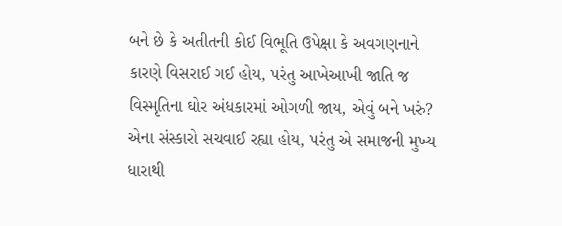બને છે કે અતીતની કોઈ વિભૂતિ ઉપેક્ષા કે અવગણનાને કારણે વિસરાઈ ગઈ હોય, પરંતુ આખેઆખી જાતિ જ વિસ્મૃતિના ઘોર અંધકારમાં ઓગળી જાય, એવું બને ખરું? એના સંસ્કારો સચવાઈ રહ્યા હોય, પરંતુ એ સમાજની મુખ્ય ધારાથી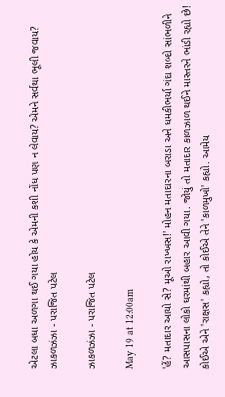એટલા બધા અળગા થઈ ગયા હોય કે એમની કશી નોંધ પણ ન લેવાય? એમને સર્વથા ભૂલી જવાય?
ઝાકળઝંઝા - પરાજિત પટેલ

ઝાકળઝંઝા - પરાજિત પટેલ

May 19 at 12:00am

'હેં? મતાદાર આયો સે? મૂઓ રાખ્ખસ!' મોહન મતાદારના બરાડા અને ધમકીભર્યા ગંદા શબ્દો સાંભળીને આસપાસના લોકો ઘરમાંથી બહાર આવી ગયા. જોયું તો મતાદાર કાળઝાળ થઈને માસ્તરને ભાંડી રહ્યો છે! કોઈએ એને 'રાક્ષસ' કહ્યો, તો કોઈએ તેને 'કાળમુખો' કહ્યો. આમેય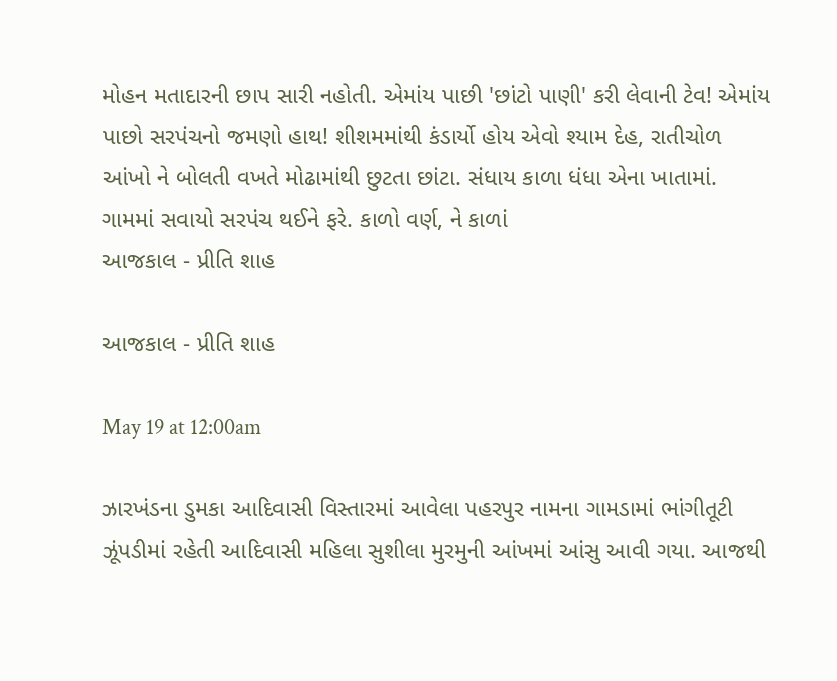મોહન મતાદારની છાપ સારી નહોતી. એમાંય પાછી 'છાંટો પાણી' કરી લેવાની ટેવ! એમાંય પાછો સરપંચનો જમણો હાથ! શીશમમાંથી કંડાર્યો હોય એવો શ્યામ દેહ, રાતીચોળ આંખો ને બોલતી વખતે મોઢામાંથી છુટતા છાંટા. સંધાય કાળા ધંધા એના ખાતામાં. ગામમાં સવાયો સરપંચ થઈને ફરે. કાળો વર્ણ, ને કાળાં
આજકાલ - પ્રીતિ શાહ

આજકાલ - પ્રીતિ શાહ

May 19 at 12:00am

ઝારખંડના ડુમકા આદિવાસી વિસ્તારમાં આવેલા પહરપુર નામના ગામડામાં ભાંગીતૂટી ઝૂંપડીમાં રહેતી આદિવાસી મહિલા સુશીલા મુરમુની આંખમાં આંસુ આવી ગયા. આજથી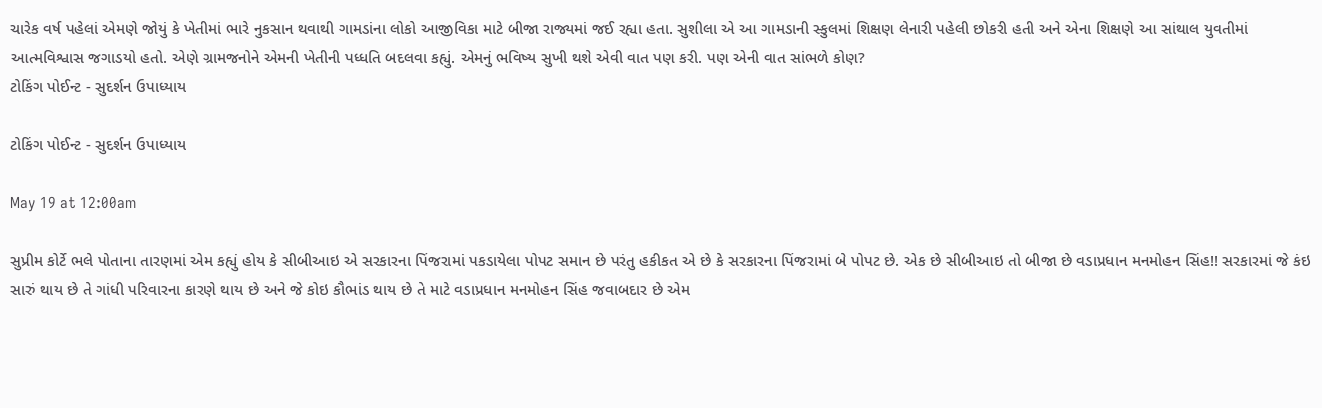ચારેક વર્ષ પહેલાં એમણે જોયું કે ખેતીમાં ભારે નુકસાન થવાથી ગામડાંના લોકો આજીવિકા માટે બીજા રાજ્યમાં જઈ રહ્યા હતા. સુશીલા એ આ ગામડાની સ્કુલમાં શિક્ષણ લેનારી પહેલી છોકરી હતી અને એના શિક્ષણે આ સાંથાલ યુવતીમાં આત્મવિશ્વાસ જગાડયો હતો. એણે ગ્રામજનોને એમની ખેતીની પધ્ધતિ બદલવા કહ્યું. એમનું ભવિષ્ય સુખી થશે એવી વાત પણ કરી. પણ એની વાત સાંભળે કોણ?
ટોકિંગ પોઈન્ટ - સુદર્શન ઉપાધ્યાય

ટોકિંગ પોઈન્ટ - સુદર્શન ઉપાધ્યાય

May 19 at 12:00am

સુપ્રીમ કોર્ટે ભલે પોતાના તારણમાં એમ કહ્યું હોય કે સીબીઆઇ એ સરકારના પિંજરામાં પકડાયેલા પોપટ સમાન છે પરંતુ હકીકત એ છે કે સરકારના પિંજરામાં બે પોપટ છે. એક છે સીબીઆઇ તો બીજા છે વડાપ્રધાન મનમોહન સિંહ!! સરકારમાં જે કંઇ સારું થાય છે તે ગાંધી પરિવારના કારણે થાય છે અને જે કોઇ કૌભાંડ થાય છે તે માટે વડાપ્રધાન મનમોહન સિંહ જવાબદાર છે એમ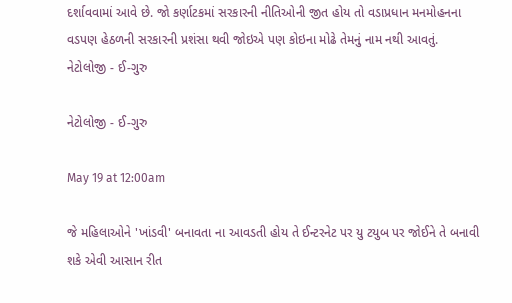દર્શાવવામાં આવે છે. જો કર્ણાટકમાં સરકારની નીતિઓની જીત હોય તો વડાપ્રધાન મનમોહનના વડપણ હેઠળની સરકારની પ્રશંસા થવી જોઇએ પણ કોઇના મોઢે તેમનું નામ નથી આવતું.
નેટોલોજી - ઈ-ગુરુ

નેટોલોજી - ઈ-ગુરુ

May 19 at 12:00am

જે મહિલાઓને 'ખાંડવી' બનાવતા ના આવડતી હોય તે ઈન્ટરનેટ પર યુ ટયુબ પર જોઈને તે બનાવી શકે એવી આસાન રીત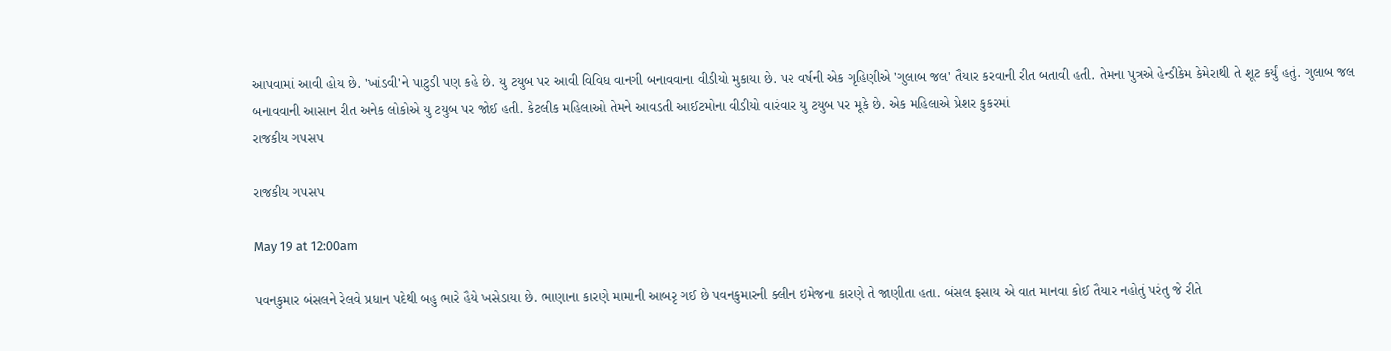આપવામાં આવી હોય છે. 'ખાંડવી'ને પાટુડી પણ કહે છે. યુ ટયુબ પર આવી વિવિધ વાનગી બનાવવાના વીડીયો મુકાયા છે. ૫૨ વર્ષની એક ગૃહિણીએ 'ગુલાબ જલ' તૈયાર કરવાની રીત બતાવી હતી. તેમના પુત્રએ હેન્ડીકેમ કેમેરાથી તે શૂટ કર્યું હતું. ગુલાબ જલ બનાવવાની આસાન રીત અનેક લોકોએ યુ ટયુબ પર જોઈ હતી. કેટલીક મહિલાઓ તેમને આવડતી આઈટમોના વીડીયો વારંવાર યુ ટયુબ પર મૂકે છે. એક મહિલાએ પ્રેશર કુકરમાં
રાજકીય ગ૫સપ

રાજકીય ગ૫સપ

May 19 at 12:00am

પવનકુમાર બંસલને રેલવે પ્રધાન પદેથી બહુ ભારે હૈયે ખસેડાયા છે. ભાણાના કારણે મામાની આબરૃ ગઈ છે પવનકુમારની ક્લીન ઇમેજના કારણે તે જાણીતા હતા. બંસલ ફસાય એ વાત માનવા કોઈ તૈયાર નહોતું પરંતુ જે રીતે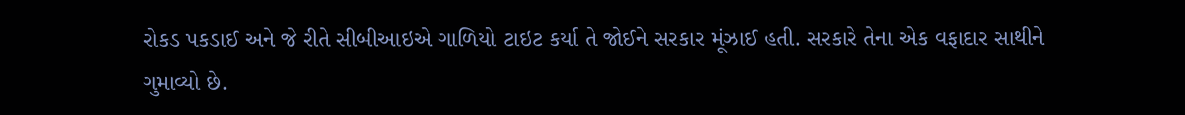રોકડ પકડાઈ અને જે રીતે સીબીઆઇએ ગાળિયો ટાઇટ કર્યા તે જોઈને સરકાર મૂંઝાઈ હતી. સરકારે તેના એક વફાદાર સાથીને ગુમાવ્યો છે.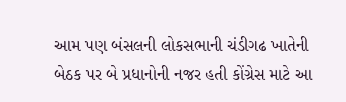આમ પણ બંસલની લોકસભાની ચંડીગઢ ખાતેની બેઠક પર બે પ્રધાનોની નજર હતી કોંગ્રેસ માટે આ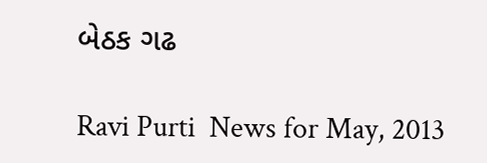બેઠક ગઢ

Ravi Purti  News for May, 2013